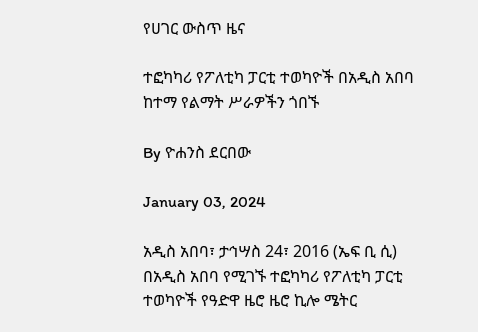የሀገር ውስጥ ዜና

ተፎካካሪ የፖለቲካ ፓርቲ ተወካዮች በአዲስ አበባ ከተማ የልማት ሥራዎችን ጎበኙ

By ዮሐንስ ደርበው

January 03, 2024

አዲስ አበባ፣ ታኅሣስ 24፣ 2016 (ኤፍ ቢ ሲ) በአዲስ አበባ የሚገኙ ተፎካካሪ የፖለቲካ ፓርቲ ተወካዮች የዓድዋ ዜሮ ዜሮ ኪሎ ሜትር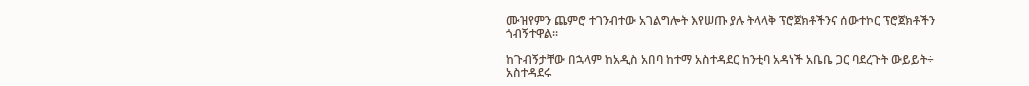ሙዝየምን ጨምሮ ተገንብተው አገልግሎት እየሠጡ ያሉ ትላላቅ ፕሮጀክቶችንና ሰውተኮር ፕሮጀክቶችን ጎብኝተዋል፡፡

ከጉብኝታቸው በኋላም ከአዲስ አበባ ከተማ አስተዳደር ከንቲባ አዳነች አቤቤ ጋር ባደረጉት ውይይት÷ አስተዳደሩ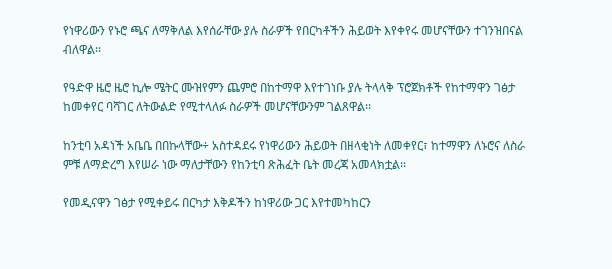የነዋሪውን የኑሮ ጫና ለማቅለል እየሰራቸው ያሉ ስራዎች የበርካቶችን ሕይወት እየቀየሩ መሆናቸውን ተገንዝበናል ብለዋል፡፡

የዓድዋ ዜሮ ዜሮ ኪሎ ሜትር ሙዝየምን ጨምሮ በከተማዋ እየተገነቡ ያሉ ትላላቅ ፕሮጀክቶች የከተማዋን ገፅታ ከመቀየር ባሻገር ለትውልድ የሚተላለፉ ስራዎች መሆናቸውንም ገልጸዋል፡፡

ከንቲባ አዳነች አቤቤ በበኩላቸው÷ አስተዳደሩ የነዋሪውን ሕይወት በዘላቂነት ለመቀየር፣ ከተማዋን ለኑሮና ለስራ ምቹ ለማድረግ እየሠራ ነው ማለታቸውን የከንቲባ ጽሕፈት ቤት መረጃ አመላክቷል፡፡

የመዲናዋን ገፅታ የሚቀይሩ በርካታ እቅዶችን ከነዋሪው ጋር እየተመካከርን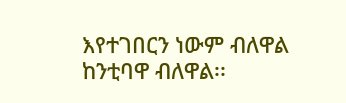እየተገበርን ነውም ብለዋል ከንቲባዋ ብለዋል፡፡